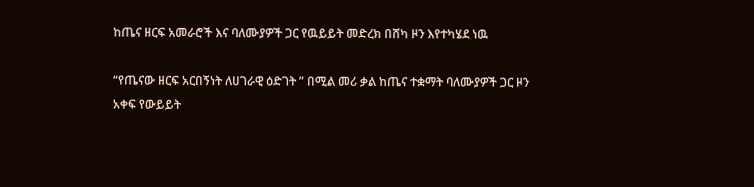ከጤና ዘርፍ አመራሮች እና ባለሙያዎች ጋር የዉይይት መድረክ በሸካ ዞን እየተካሄደ ነዉ

“የጤናው ዘርፍ አርበኝነት ለሀገራዊ ዕድገት ” በሚል መሪ ቃል ከጤና ተቋማት ባለሙያዎች ጋር ዞን አቀፍ የውይይት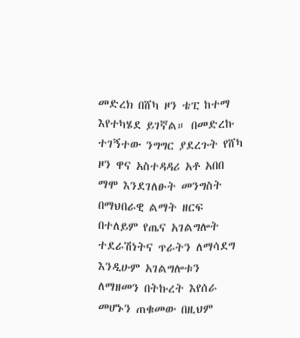መድረክ በሸካ ዞን ቴፒ ከተማ እየተካሄደ ይገኛል። በመድረኩ ተገኝተው ንግግር ያደረጉት የሸካ ዞን ዋና አስተዳዳሪ አቶ አበበ ማሞ እንደገለፁት መንግስት በማህበራዊ ልማት ዘርፍ በተለይም የጤና አገልግሎት ተደራሽነትና ጥራትን ለማሳደግ እንዲሁም አገልግሎቱን ለማዘመን በትኩረት እየሰራ መሆኑን ጠቁመው በዚህም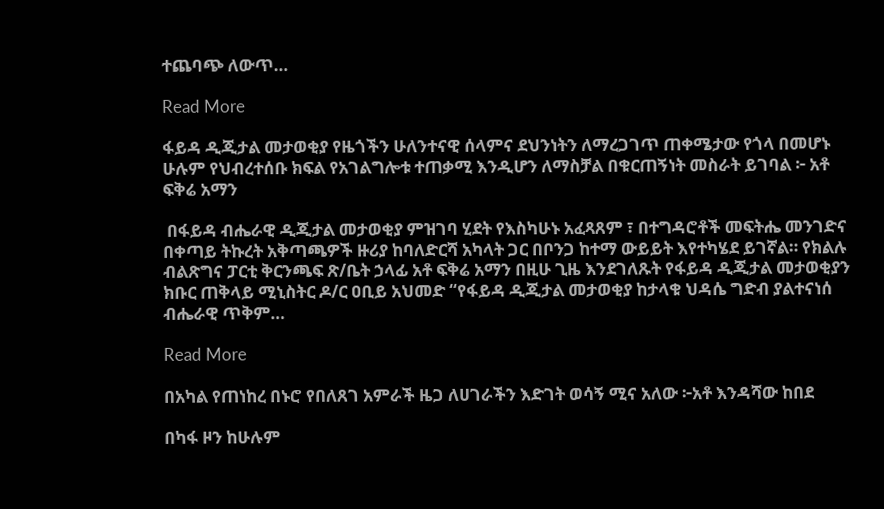ተጨባጭ ለውጥ…

Read More

ፋይዳ ዲጂታል መታወቂያ የዜጎችን ሁለንተናዊ ሰላምና ደህንነትን ለማረጋገጥ ጠቀሜታው የጎላ በመሆኑ ሁሉም የህብረተሰቡ ክፍል የአገልግሎቱ ተጠቃሚ እንዲሆን ለማስቻል በቁርጠኝነት መስራት ይገባል ፦ አቶ ፍቅሬ አማን

 በፋይዳ ብሔራዊ ዲጂታል መታወቂያ ምዝገባ ሂደት የእስካሁኑ አፈጻጸም ፣ በተግዳሮቶች መፍትሔ መንገድና በቀጣይ ትኩረት አቅጣጫዎች ዙሪያ ከባለድርሻ አካላት ጋር በቦንጋ ከተማ ውይይት እየተካሄደ ይገኛል። የክልሉ ብልጽግና ፓርቲ ቅርንጫፍ ጽ/ቤት ኃላፊ አቶ ፍቅሬ አማን በዚሁ ጊዜ እንደገለጹት የፋይዳ ዲጂታል መታወቂያን ክቡር ጠቅላይ ሚኒስትር ዶ/ር ዐቢይ አህመድ “የፋይዳ ዲጂታል መታወቂያ ከታላቁ ህዳሴ ግድብ ያልተናነሰ ብሔራዊ ጥቅም…

Read More

በአካል የጠነከረ በኑሮ የበለጸገ አምራች ዜጋ ለሀገራችን እድገት ወሳኝ ሚና አለው ፦አቶ እንዳሻው ከበደ

በካፋ ዞን ከሁሉም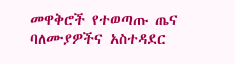መዋቅሮች የተወጣጡ ጤና ባለሙያዎችና አስተዳደር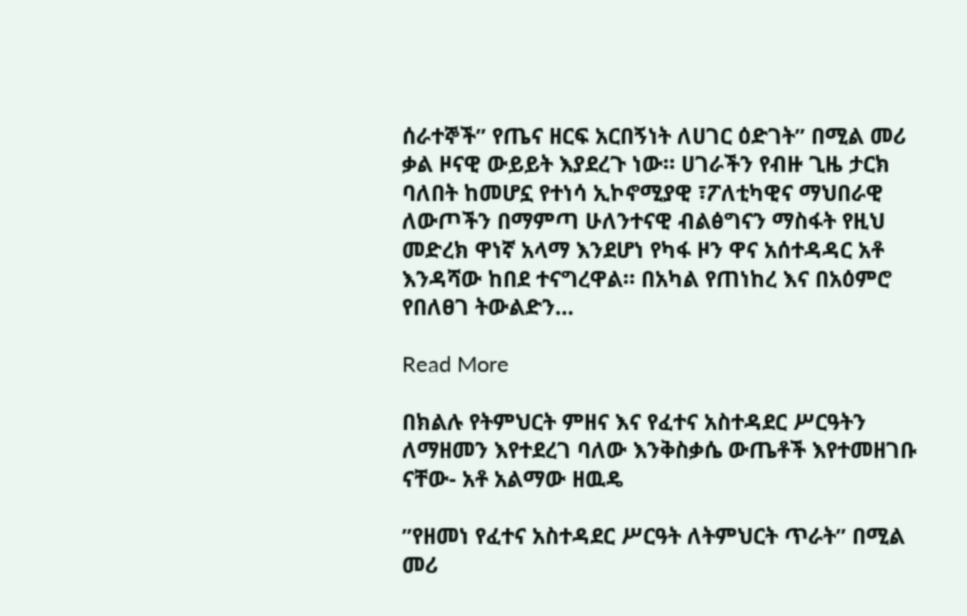ሰራተኞች” የጤና ዘርፍ አርበኝነት ለሀገር ዕድገት” በሚል መሪ ቃል ዞናዊ ውይይት እያደረጉ ነው። ሀገራችን የብዙ ጊዜ ታርክ ባለበት ከመሆኗ የተነሳ ኢኮኖሚያዊ ፣ፖለቲካዊና ማህበራዊ ለውጦችን በማምጣ ሁለንተናዊ ብልፅግናን ማስፋት የዚህ መድረክ ዋነኛ አላማ እንደሆነ የካፋ ዞን ዋና አሰተዳዳር አቶ እንዳሻው ከበደ ተናግረዋል። በአካል የጠነከረ እና በአዕምሮ የበለፀገ ትውልድን…

Read More

በክልሉ የትምህርት ምዘና እና የፈተና አስተዳደር ሥርዓትን ለማዘመን እየተደረገ ባለው እንቅስቃሴ ውጤቶች እየተመዘገቡ ናቸው- አቶ አልማው ዘዉዴ

”የዘመነ የፈተና አስተዳደር ሥርዓት ለትምህርት ጥራት” በሚል መሪ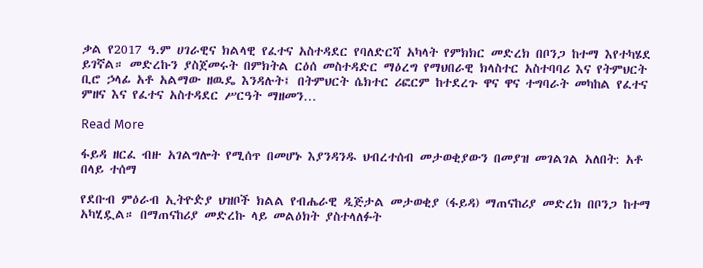ቃል የ2017 ዓ.ም ሀገራዊና ክልላዊ የፈተና አስተዳደር የባለድርሻ አካላት የምክክር መድረክ በቦንጋ ከተማ እየተካሄደ ይገኛል። መድረኩን ያስጀመሩት በምክትል ርዕሰ መስተዳድር ማዕረግ የማህበራዊ ክላስተር አስተባባሪ እና የትምህርት ቢሮ ኃላፊ አቶ አልማው ዘዉዴ እንዳሉት፤ በትምህርት ሴክተር ሪፎርም ከተደረጉ ዋና ዋና ተግባራት መካከል የፈተና ምዘና እና የፈተና አስተዳደር ሥርዓት ማዘመን…

Read More

ፋይዳ ዘርፈ ብዙ አገልግሎት የሚሰጥ በመሆኑ እያንዳንዱ ህብረተሰብ መታወቂያውን በመያዝ መገልገል አለበት: አቶ በላይ ተሰማ

የደቡብ ምዕራብ ኢትዮዽያ ህዝቦች ክልል የብሔራዊ ዲጅታል መታወቂያ (ፋይዳ) ማጠናከሪያ መድረክ በቦንጋ ከተማ አካሂዷል። በማጠናከሪያ መድረኩ ላይ መልዕክት ያስተላለፉት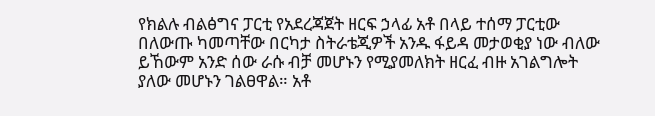የክልሉ ብልፅግና ፓርቲ የአደረጃጀት ዘርፍ ኃላፊ አቶ በላይ ተሰማ ፓርቲው በለውጡ ካመጣቸው በርካታ ስትራቴጂዎች አንዱ ፋይዳ መታወቂያ ነው ብለው ይኸውም አንድ ሰው ራሱ ብቻ መሆኑን የሚያመለክት ዘርፈ ብዙ አገልግሎት ያለው መሆኑን ገልፀዋል። አቶ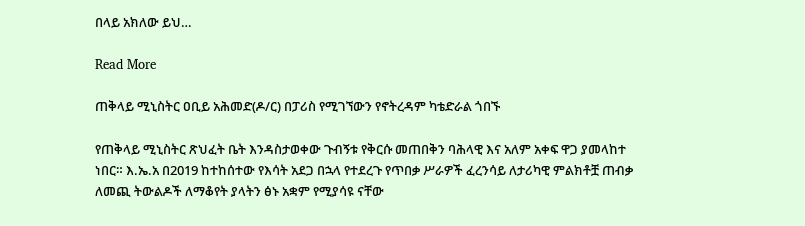በላይ አክለው ይህ…

Read More

ጠቅላይ ሚኒስትር ዐቢይ አሕመድ(ዶ/ር) በፓሪስ የሚገኘውን የኖትረዳም ካቴድራል ጎበኙ

የጠቅላይ ሚኒስትር ጽህፈት ቤት እንዳስታወቀው ጉብኝቱ የቅርሱ መጠበቅን ባሕላዊ እና አለም አቀፍ ዋጋ ያመላከተ ነበር። እ.ኤ.አ በ2019 ከተከሰተው የእሳት አደጋ በኋላ የተደረጉ የጥበቃ ሥራዎች ፈረንሳይ ለታሪካዊ ምልክቶቿ ጠብቃ ለመጪ ትውልዶች ለማቆየት ያላትን ፅኑ አቋም የሚያሳዩ ናቸው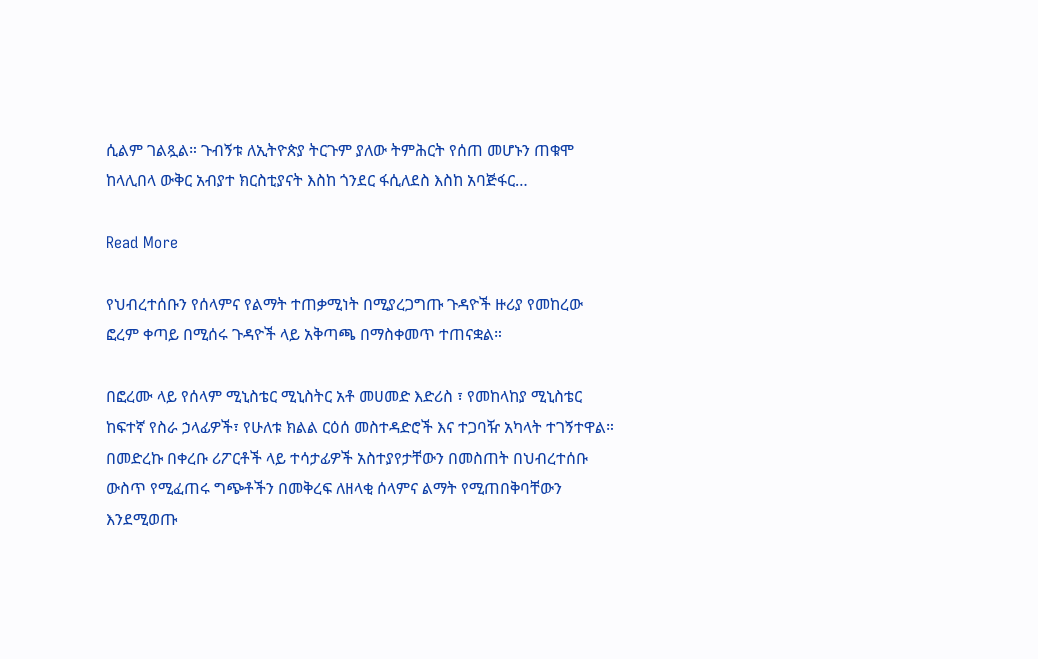ሲልም ገልጿል። ጉብኝቱ ለኢትዮጵያ ትርጉም ያለው ትምሕርት የሰጠ መሆኑን ጠቁሞ ከላሊበላ ውቅር አብያተ ክርስቲያናት እስከ ጎንደር ፋሲለደስ እስከ አባጅፋር…

Read More

የህብረተሰቡን የሰላምና የልማት ተጠቃሚነት በሚያረጋግጡ ጉዳዮች ዙሪያ የመከረው ፎረም ቀጣይ በሚሰሩ ጉዳዮች ላይ አቅጣጫ በማስቀመጥ ተጠናቋል።

በፎረሙ ላይ የሰላም ሚኒስቴር ሚኒስትር አቶ መሀመድ እድሪስ ፣ የመከላከያ ሚኒስቴር ከፍተኛ የስራ ኃላፊዎች፣ የሁለቱ ክልል ርዕሰ መስተዳድሮች እና ተጋባዥ አካላት ተገኝተዋል። በመድረኩ በቀረቡ ሪፖርቶች ላይ ተሳታፊዎች አስተያየታቸውን በመስጠት በህብረተሰቡ ውስጥ የሚፈጠሩ ግጭቶችን በመቅረፍ ለዘላቂ ሰላምና ልማት የሚጠበቅባቸውን እንደሚወጡ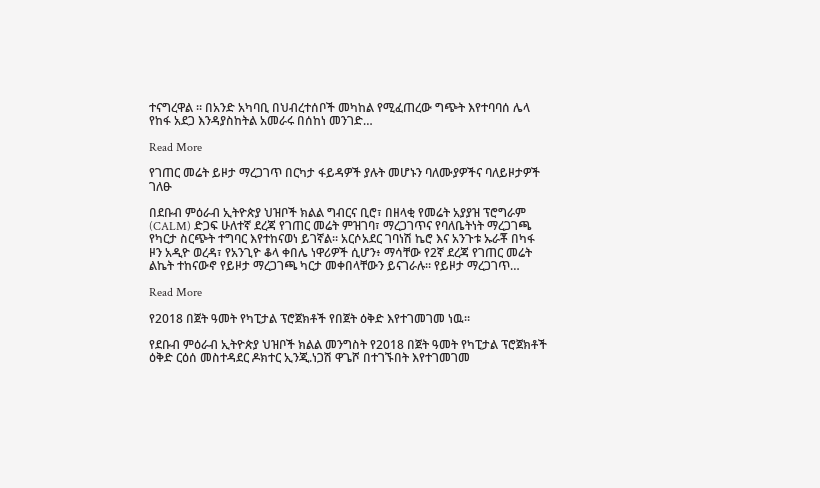ተናግረዋል ። በአንድ አካባቢ በህብረተሰቦች መካከል የሚፈጠረው ግጭት እየተባባሰ ሌላ የከፋ አደጋ እንዳያስከትል አመራሩ በሰከነ መንገድ…

Read More

የገጠር መሬት ይዞታ ማረጋገጥ በርካታ ፋይዳዎች ያሉት መሆኑን ባለሙያዎችና ባለይዞታዎች ገለፁ

በደቡብ ምዕራብ ኢትዮጵያ ህዝቦች ክልል ግብርና ቢሮ፣ በዘላቂ የመሬት አያያዝ ፕሮግራም (CALM) ድጋፍ ሁለተኛ ደረጃ የገጠር መሬት ምዝገባ፣ ማረጋገጥና የባለቤትነት ማረጋገጫ የካርታ ስርጭት ተግባር እየተከናወነ ይገኛል። አርሶአደር ገባነሽ ኬሮ እና አንጉቱ ኡራቾ በካፋ ዞን አዲዮ ወረዳ፣ የአንጊዮ ቆላ ቀበሌ ነዋሪዎች ሲሆን፥ ማሳቸው የ2ኛ ደረጃ የገጠር መሬት ልኬት ተከናውኖ የይዞታ ማረጋገጫ ካርታ መቀበላቸውን ይናገራሉ። የይዞታ ማረጋገጥ…

Read More

የ2018 በጀት ዓመት የካፒታል ፕሮጀክቶች የበጀት ዕቅድ እየተገመገመ ነዉ።

የደቡብ ምዕራብ ኢትዮጵያ ህዝቦች ክልል መንግስት የ2018 በጀት ዓመት የካፒታል ፕሮጀክቶች ዕቅድ ርዕሰ መስተዳደር ዶክተር ኢንጂ.ነጋሽ ዋጌሾ በተገኙበት እየተገመገመ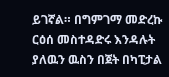ይገኛል። በግምገማ መድረኩ ርዕሰ መስተዳድሩ እንዳሉት ያለዉን ዉስን በጀት በካፒታል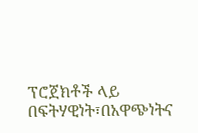ፕሮጀክቶች ላይ በፍትሃዊነት፣በአዋጭነትና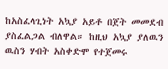ከአስፈላጊነት አኳያ አይቶ በጀት መመደብ ያስፈልጋል ብለዋል። ከዚህ አኳያ ያለዉን ዉስን ሃብት አስቀድሞ የተጀመሩ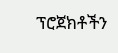ፕሮጀክቶችን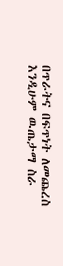በጥራትና በፍጥነት ለመጨረስ እንዲሁም ዉጤታማ ስራ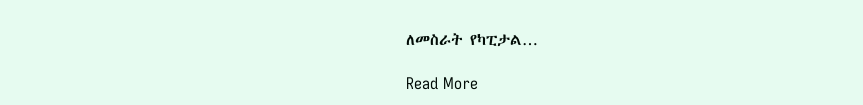ለመስራት የካፒታል…

Read More